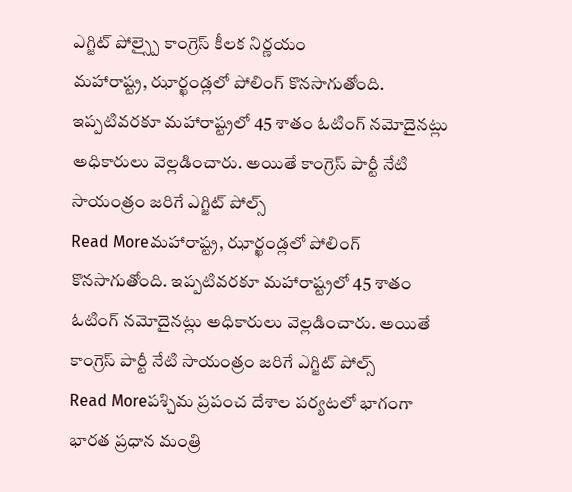ఎగ్జిట్ పోల్స్పై కాంగ్రెస్ కీలక నిర్ణయం
మహారాష్ట్ర, ఝార్ఖండ్లలో పోలింగ్ కొనసాగుతోంది. ఇప్పటివరకూ మహారాష్ట్రలో 45 శాతం ఓటింగ్ నమోదైనట్లు అధికారులు వెల్లడించారు. అయితే కాంగ్రెస్ పార్టీ నేటి సాయంత్రం జరిగే ఎగ్జిట్ పోల్స్
Read Moreమహారాష్ట్ర, ఝార్ఖండ్లలో పోలింగ్ కొనసాగుతోంది. ఇప్పటివరకూ మహారాష్ట్రలో 45 శాతం ఓటింగ్ నమోదైనట్లు అధికారులు వెల్లడించారు. అయితే కాంగ్రెస్ పార్టీ నేటి సాయంత్రం జరిగే ఎగ్జిట్ పోల్స్
Read Moreపశ్చిమ ప్రపంచ దేశాల పర్యటలో భాగంగా భారత ప్రధాన మంత్రి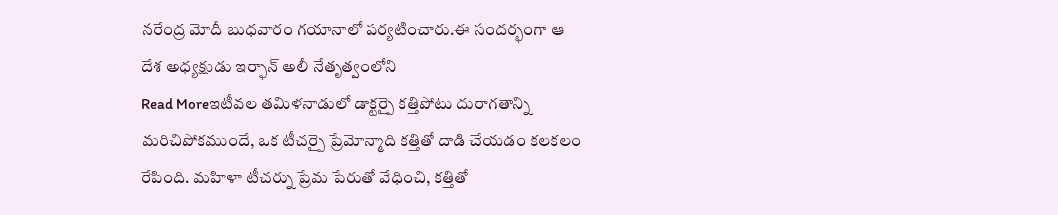నరేంద్ర మోదీ బుధవారం గయానాలో పర్యటించారు.ఈ సందర్భంగా ఆ దేశ అధ్యక్షుడు ఇర్ఫాన్ అలీ నేతృత్వంలోని
Read Moreఇటీవల తమిళనాడులో డాక్టర్పై కత్తిపోటు దురాగతాన్ని మరిచిపోకముందే, ఒక టీచర్పై ప్రేమోన్మాది కత్తితో దాడి చేయడం కలకలం రేపింది. మహిళా టీచర్ను ప్రేమ పేరుతో వేధించి, కత్తితో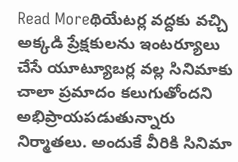Read Moreథియేటర్ల వద్దకు వచ్చి అక్కడి ప్రేక్షకులను ఇంటర్యూలు చేసే యూట్యూబర్ల వల్ల సినిమాకు చాలా ప్రమాదం కలుగుతోందని అభిప్రాయపడుతున్నారు నిర్మాతలు. అందుకే వీరికి సినిమా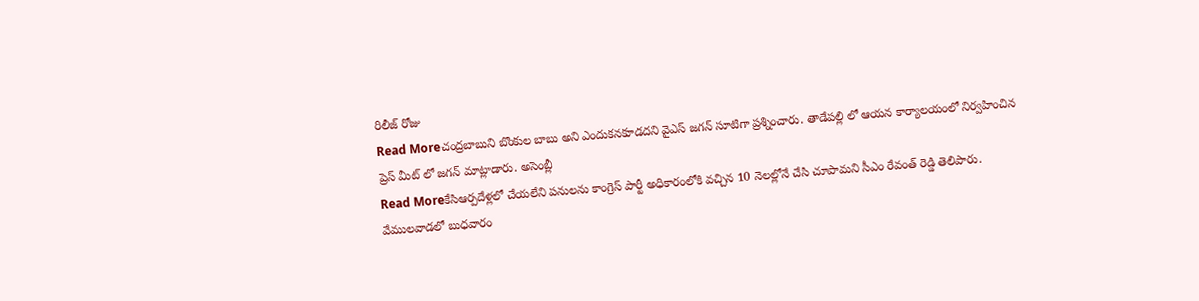రిలీజ్ రోజు
Read Moreచంద్రబాబుని బొంకుల బాబు అని ఎందుకనకూడదని వైఎస్ జగన్ సూటిగా ప్రశ్నించారు. తాడేపల్లి లో ఆయన కార్యాలయంలో నిర్వహించిన ప్రెస్ మీట్ లో జగన్ మాట్లాడారు. అసెంబ్లీ
Read Moreకేసిఆర్పదేళ్లలో చేయలేని పనులను కాంగ్రెస్ పార్టీ అధికారంలోకి వచ్చిన 10 నెలల్లోనే చేసి చూపామని సీఎం రేవంత్ రెడ్డి తెలిపారు. వేములవాడలో బుధవారం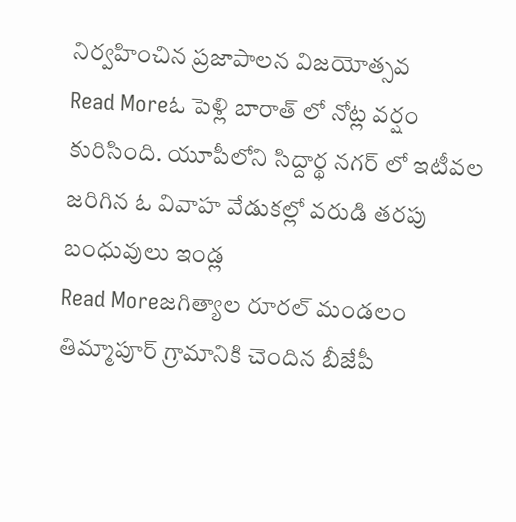నిర్వహించిన ప్రజాపాలన విజయోత్సవ
Read Moreఓ పెళ్లి బారాత్ లో నోట్ల వర్షం కురిసింది. యూపీలోని సిద్దార్థ నగర్ లో ఇటీవల జరిగిన ఓ వివాహ వేడుకల్లో వరుడి తరపు బంధువులు ఇండ్ల
Read Moreజగిత్యాల రూరల్ మండలం తిమ్మాపూర్ గ్రామానికి చెందిన బీజేపీ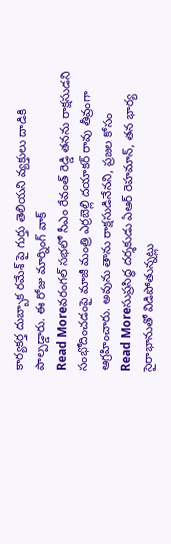కార్యకర్త దుబ్బాక రమేశ్ పై గుర్తు తెలియని వ్యక్తులు దాడికి పాల్పడ్డారు. ఈ రోజు మార్నింగ్ వాక్
Read Moreవరంగల్ సభలో సీఎం రేవంత్ రెడ్డి తనను రాక్షసుడని సంభోదించడంపై మాజీ మంత్రి ఎర్రబెల్లి దయాకర్ రావు తీవ్రంగా ఆగ్రహించారు. అవును తాను రాక్షసుడినేనని, ప్రజల కోసం
Read Moreసుప్రసిద్ధ దర్శకుడు ఏఆర్ రెహమాన్, తన భార్య సైరాభానుతో విడిపోతున్నట్లు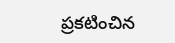ప్రకటించిన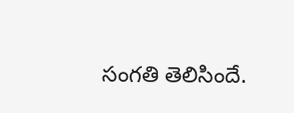సంగతి తెలిసిందే.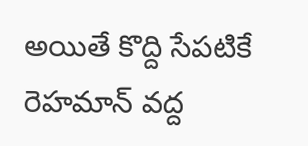అయితే కొద్ది సేపటికే రెహమాన్ వద్ద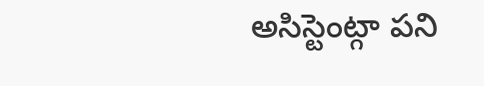అసిస్టెంట్గా పని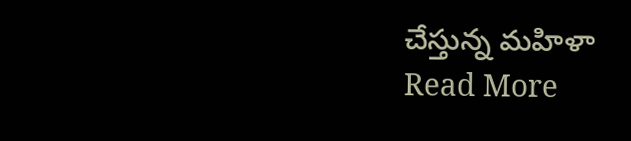చేస్తున్న మహిళా
Read More